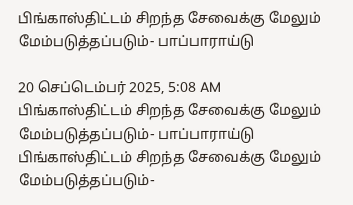பிங்காஸ்திட்டம் சிறந்த சேவைக்கு மேலும் மேம்படுத்தப்படும்- பாப்பாராய்டு

20 செப்டெம்பர் 2025, 5:08 AM
பிங்காஸ்திட்டம் சிறந்த சேவைக்கு மேலும் மேம்படுத்தப்படும்- பாப்பாராய்டு
பிங்காஸ்திட்டம் சிறந்த சேவைக்கு மேலும் மேம்படுத்தப்படும்-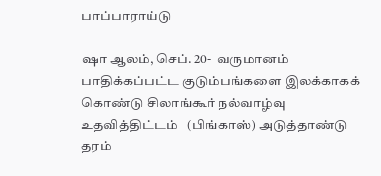பாப்பாராய்டு

ஷா ஆலம், செப். 20-  வருமானம் பாதிக்கப்பட்ட குடும்பங்களை இலக்காகக் கொண்டு சிலாங்கூர் நல்வாழ்வு உதவித்திட்டம்   (பிங்காஸ்) அடுத்தாண்டு தரம்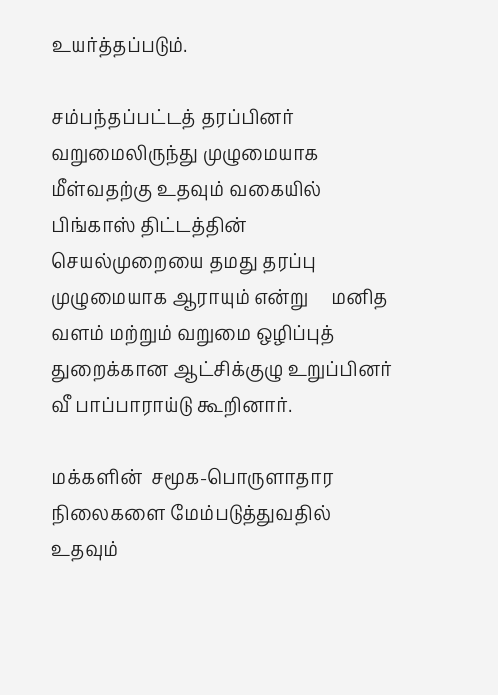உயர்த்தப்படும்.

சம்பந்தப்பட்டத் தரப்பினர் வறுமைலிருந்து முழுமையாக மீள்வதற்கு உதவும் வகையில் பிங்காஸ் திட்டத்தின் செயல்முறையை தமது தரப்பு   முழுமையாக ஆராயும் என்று     மனித வளம் மற்றும் வறுமை ஒழிப்புத் துறைக்கான ஆட்சிக்குழு உறுப்பினர் வீ பாப்பாராய்டு கூறினார்.

மக்களின்  சமூக-பொருளாதார நிலைகளை மேம்படுத்துவதில்  உதவும்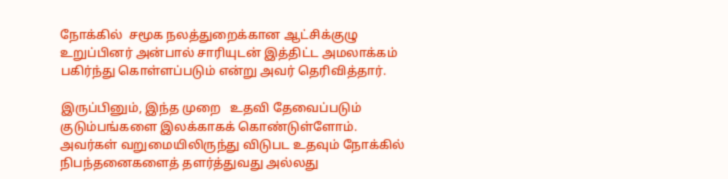நோக்கில்  சமூக நலத்துறைக்கான ஆட்சிக்குழு உறுப்பினர் அன்பால் சாரியுடன் இத்திட்ட அமலாக்கம் பகிர்ந்து கொள்ளப்படும் என்று அவர் தெரிவித்தார்.

இருப்பினும், இந்த முறை   உதவி தேவைப்படும் குடும்பங்களை இலக்காகக் கொண்டுள்ளோம்.
அவர்கள் வறுமையிலிருந்து விடுபட உதவும் நோக்கில்
நிபந்தனைகளைத் தளர்த்துவது அல்லது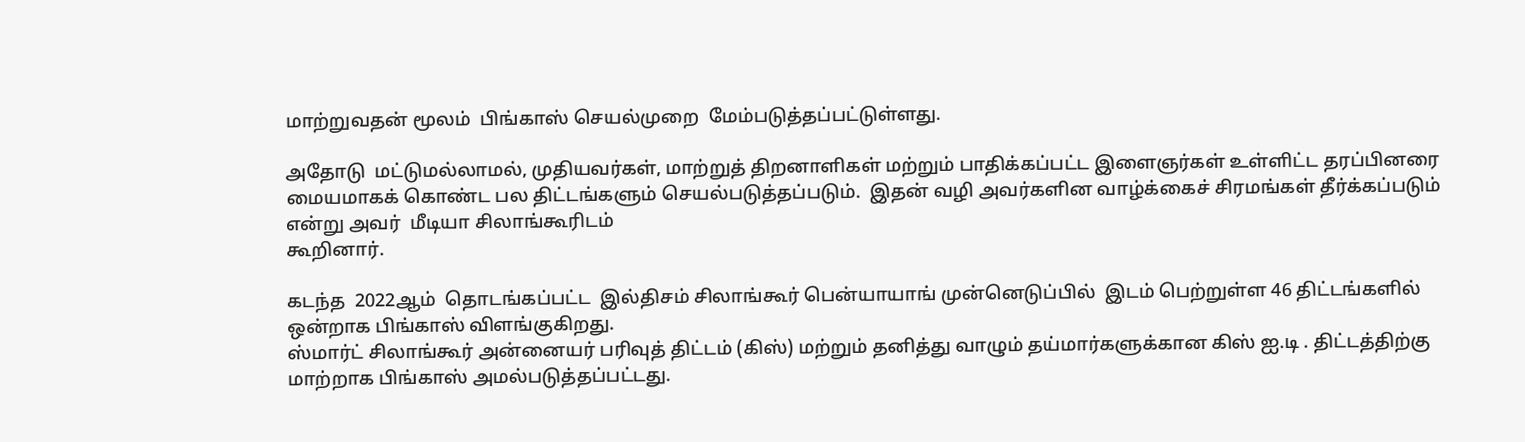மாற்றுவதன் மூலம்  பிங்காஸ் செயல்முறை  மேம்படுத்தப்பட்டுள்ளது.

அதோடு  மட்டுமல்லாமல், முதியவர்கள், மாற்றுத் திறனாளிகள் மற்றும் பாதிக்கப்பட்ட இளைஞர்கள் உள்ளிட்ட தரப்பினரை  மையமாகக் கொண்ட பல திட்டங்களும் செயல்படுத்தப்படும்.  இதன் வழி அவர்களின வாழ்க்கைச் சிரமங்கள் தீர்க்கப்படும் என்று அவர்  மீடியா சிலாங்கூரிடம்
கூறினார்.

கடந்த  2022ஆம்  தொடங்கப்பட்ட  இல்திசம் சிலாங்கூர் பென்யாயாங் முன்னெடுப்பில்  இடம் பெற்றுள்ள 46 திட்டங்களில் ஒன்றாக பிங்காஸ் விளங்குகிறது.
ஸ்மார்ட் சிலாங்கூர் அன்னையர் பரிவுத் திட்டம் (கிஸ்) மற்றும் தனித்து வாழும் தய்மார்களுக்கான கிஸ் ஐ.டி . திட்டத்திற்கு மாற்றாக பிங்காஸ் அமல்படுத்தப்பட்டது.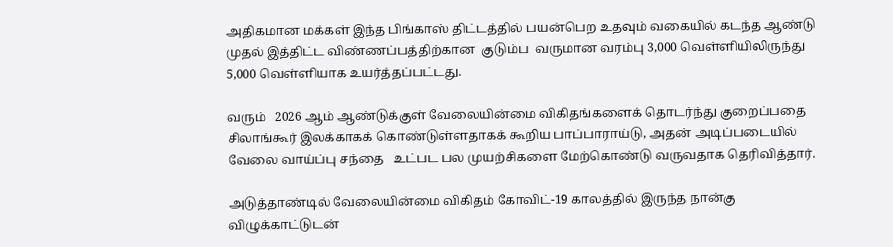அதிகமான மக்கள் இந்த பிங்காஸ் திட்டத்தில் பயன்பெற உதவும் வகையில் கடந்த ஆண்டு முதல் இத்திட்ட விண்ணப்பத்திற்கான  குடும்ப  வருமான வரம்பு 3,000 வெள்ளியிலிருந்து  5,000 வெள்ளியாக உயர்த்தப்பட்டது.

வரும்   2026 ஆம் ஆண்டுக்குள் வேலையின்மை விகிதங்களைக் தொடர்ந்து குறைப்பதை சிலாங்கூர் இலக்காகக் கொண்டுள்ளதாகக் கூறிய பாப்பாராய்டு, அதன் அடிப்படையில் வேலை வாய்ப்பு சந்தை   உட்பட பல முயற்சிகளை மேற்கொண்டு வருவதாக தெரிவித்தார்.

அடுத்தாண்டில் வேலையின்மை விகிதம் கோவிட்-19 காலத்தில் இருந்த நான்கு விழுக்காட்டுடன்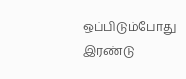ஒப்பிடும்போது இரண்டு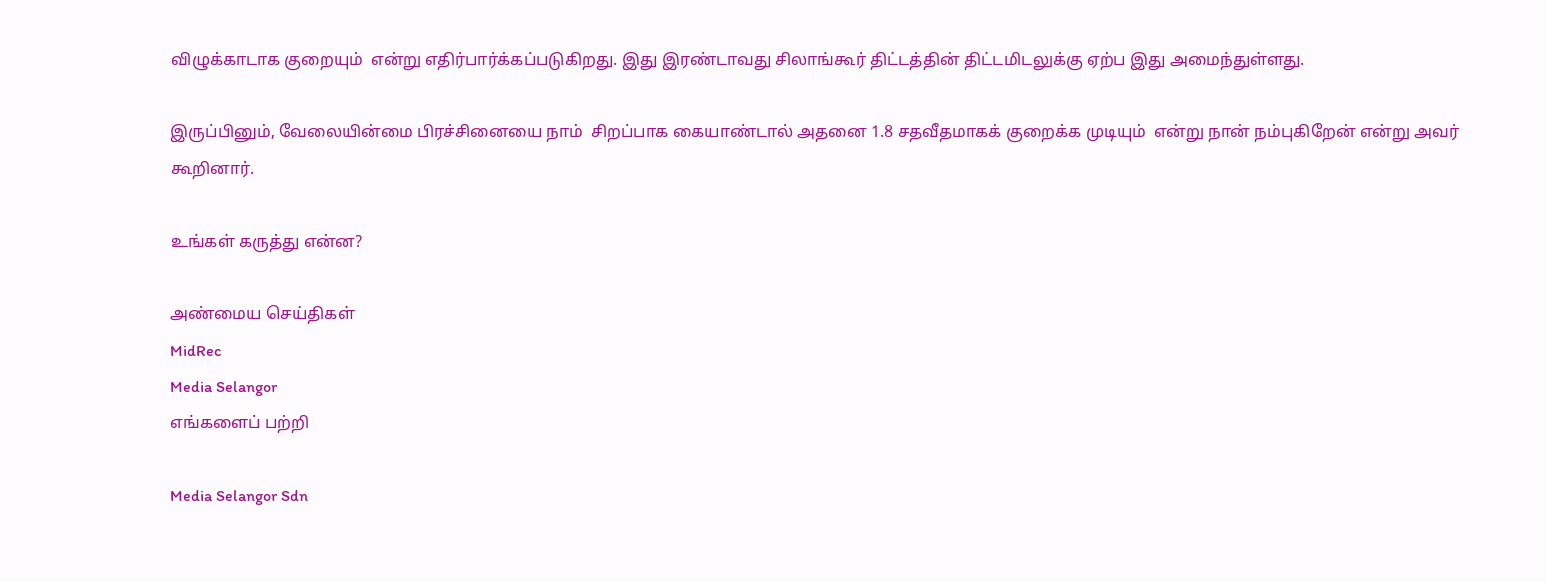விழுக்காடாக குறையும்  என்று எதிர்பார்க்கப்படுகிறது. இது இரண்டாவது சிலாங்கூர் திட்டத்தின் திட்டமிடலுக்கு ஏற்ப இது அமைந்துள்ளது.

இருப்பினும், வேலையின்மை பிரச்சினையை நாம்  சிறப்பாக கையாண்டால் அதனை 1.8 சதவீதமாகக் குறைக்க முடியும்  என்று நான் நம்புகிறேன் என்று அவர் கூறினார்.

உங்கள் கருத்து என்ன?

அண்மைய செய்திகள்
MidRec
Media Selangor
எங்களைப் பற்றி

Media Selangor Sdn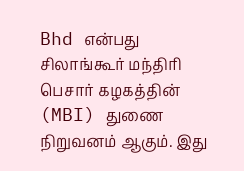Bhd என்பது சிலாங்கூர் மந்திரி பெசார் கழகத்தின் (MBI) துணை நிறுவனம் ஆகும். இது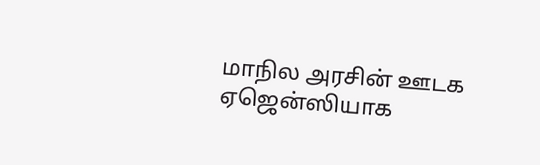மாநில அரசின் ஊடக ஏஜென்ஸியாக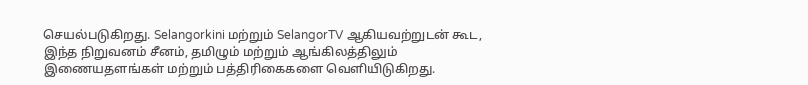செயல்படுகிறது. Selangorkini மற்றும் SelangorTV ஆகியவற்றுடன் கூட, இந்த நிறுவனம் சீனம், தமிழும் மற்றும் ஆங்கிலத்திலும் இணையதளங்கள் மற்றும் பத்திரிகைகளை வெளியிடுகிறது.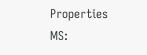Properties
MS: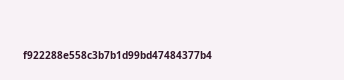f922288e558c3b7b1d99bd47484377b4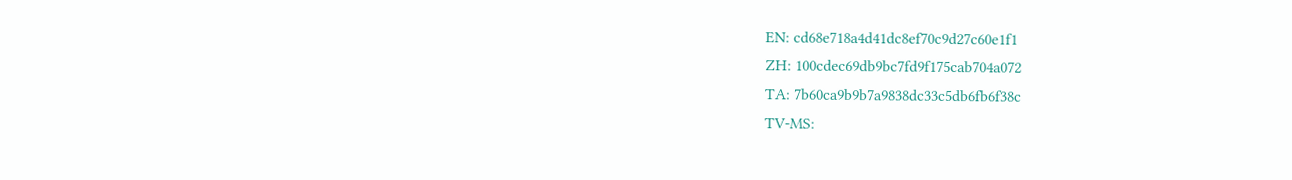EN: cd68e718a4d41dc8ef70c9d27c60e1f1
ZH: 100cdec69db9bc7fd9f175cab704a072
TA: 7b60ca9b9b7a9838dc33c5db6fb6f38c
TV-MS: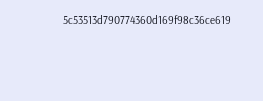5c53513d790774360d169f98c36ce619